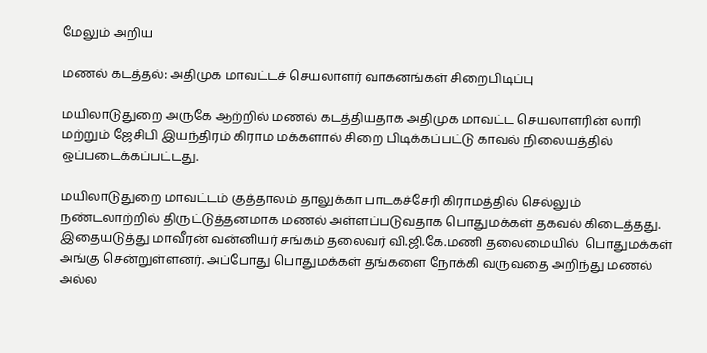மேலும் அறிய

மணல் கடத்தல்: அதிமுக மாவட்டச் செயலாளர் வாகனங்கள் சிறைபிடிப்பு

மயிலாடுதுறை அருகே ஆற்றில் மணல் கடத்தியதாக அதிமுக மாவட்ட செயலாளரின் லாரி மற்றும் ஜேசிபி இயந்திரம் கிராம மக்களால் சிறை பிடிக்கப்பட்டு காவல் நிலையத்தில் ஒப்படைக்கப்பட்டது.

மயிலாடுதுறை மாவட்டம் குத்தாலம் தாலுக்கா பாடகச்சேரி கிராமத்தில் செல்லும் நண்டலாற்றில் திருட்டுத்தனமாக மணல் அள்ளப்படுவதாக பொதுமக்கள் தகவல் கிடைத்தது. இதையடுத்து மாவீரன் வன்னியர் சங்கம் தலைவர் வி.ஜி.கே.மணி தலைமையில்  பொதுமக்கள் அங்கு சென்றுள்ளனர். அப்போது பொதுமக்கள் தங்களை நோக்கி வருவதை அறிந்து மணல் அல்ல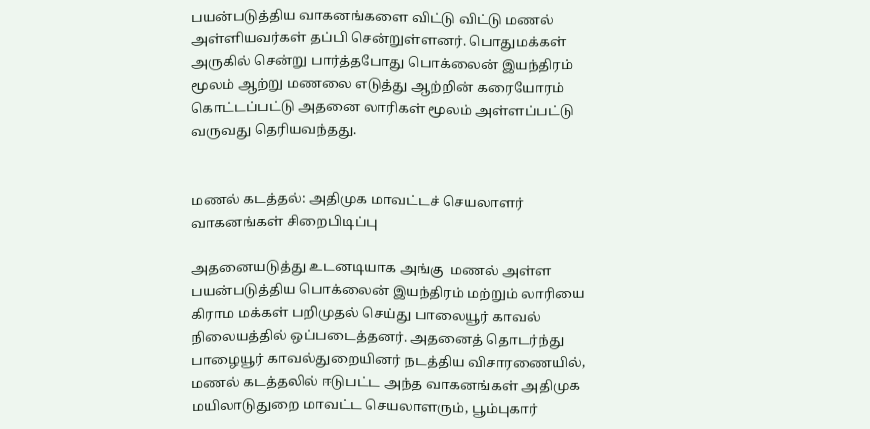பயன்படுத்திய வாகனங்களை விட்டு விட்டு மணல் அள்ளியவர்கள் தப்பி சென்றுள்ளனர். பொதுமக்கள் அருகில் சென்று பார்த்தபோது பொக்லைன் இயந்திரம் மூலம் ஆற்று மணலை எடுத்து ஆற்றின் கரையோரம் கொட்டப்பட்டு அதனை லாரிகள் மூலம் அள்ளப்பட்டு வருவது தெரியவந்தது.


மணல் கடத்தல்: அதிமுக மாவட்டச் செயலாளர் வாகனங்கள் சிறைபிடிப்பு

அதனையடுத்து உடனடியாக அங்கு  மணல் அள்ள பயன்படுத்திய பொக்லைன் இயந்திரம் மற்றும் லாரியை கிராம மக்கள் பறிமுதல் செய்து பாலையூர் காவல் நிலையத்தில் ஒப்படைத்தனர். அதனைத் தொடர்ந்து பாழையூர் காவல்துறையினர் நடத்திய விசாரணையில், மணல் கடத்தலில் ஈடுபட்ட அந்த வாகனங்கள் அதிமுக மயிலாடுதுறை மாவட்ட செயலாளரும், பூம்புகார்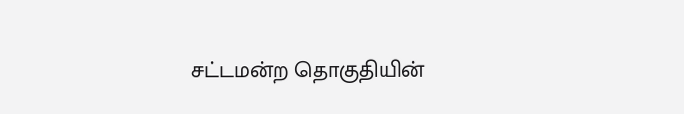சட்டமன்ற தொகுதியின்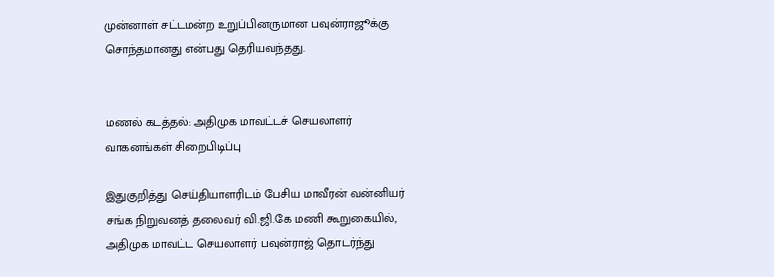முன்னாள் சட்டமன்ற உறுப்பினருமான பவுன்ராஜூக்கு சொந்தமானது என்பது தெரியவந்தது.


மணல் கடத்தல்: அதிமுக மாவட்டச் செயலாளர் வாகனங்கள் சிறைபிடிப்பு

இதுகுறித்து செய்தியாளரிடம் பேசிய மாவீரன் வன்னியர் சங்க நிறுவனத் தலைவர் வி.ஜி.கே மணி கூறுகையில், அதிமுக மாவட்ட செயலாளர் பவுன்ராஜ் தொடர்ந்து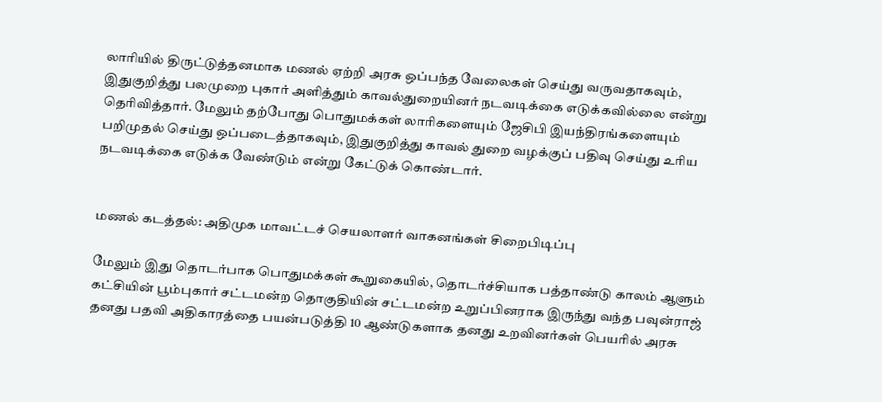லாரியில் திருட்டுத்தனமாக மணல் ஏற்றி அரசு ஒப்பந்த வேலைகள் செய்து வருவதாகவும், இதுகுறித்து பலமுறை புகார் அளித்தும் காவல்துறையினர் நடவடிக்கை எடுக்கவில்லை என்று தெரிவித்தார். மேலும் தற்போது பொதுமக்கள் லாரிகளையும் ஜேசிபி இயந்திரங்களையும் பறிமுதல் செய்து ஒப்படைத்தாகவும், இதுகுறித்து காவல் துறை வழக்குப் பதிவு செய்து உரிய நடவடிக்கை எடுக்க வேண்டும் என்று கேட்டுக் கொண்டார்.


மணல் கடத்தல்: அதிமுக மாவட்டச் செயலாளர் வாகனங்கள் சிறைபிடிப்பு

மேலும் இது தொடர்பாக பொதுமக்கள் கூறுகையில், தொடர்ச்சியாக பத்தாண்டு காலம் ஆளும் கட்சியின் பூம்புகார் சட்டமன்ற தொகுதியின் சட்டமன்ற உறுப்பினராக இருந்து வந்த பவுன்ராஜ் தனது பதவி அதிகாரத்தை பயன்படுத்தி 10 ஆண்டுகளாக தனது உறவினர்கள் பெயரில் அரசு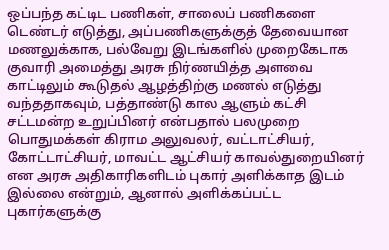ஒப்பந்த கட்டிட பணிகள், சாலைப் பணிகளை டெண்டர் எடுத்து, அப்பணிகளுக்குத் தேவையான மணலுக்காக, பல்வேறு இடங்களில் முறைகேடாக குவாரி அமைத்து அரசு நிர்ணயித்த அளவை காட்டிலும் கூடுதல் ஆழத்திற்கு மணல் எடுத்து வந்ததாகவும், பத்தாண்டு கால ஆளும் கட்சி சட்டமன்ற உறுப்பினர் என்பதால் பலமுறை பொதுமக்கள் கிராம அலுவலர், வட்டாட்சியர், கோட்டாட்சியர், மாவட்ட ஆட்சியர் காவல்துறையினர் என அரசு அதிகாரிகளிடம் புகார் அளிக்காத இடம் இல்லை என்றும், ஆனால் அளிக்கப்பட்ட புகார்களுக்கு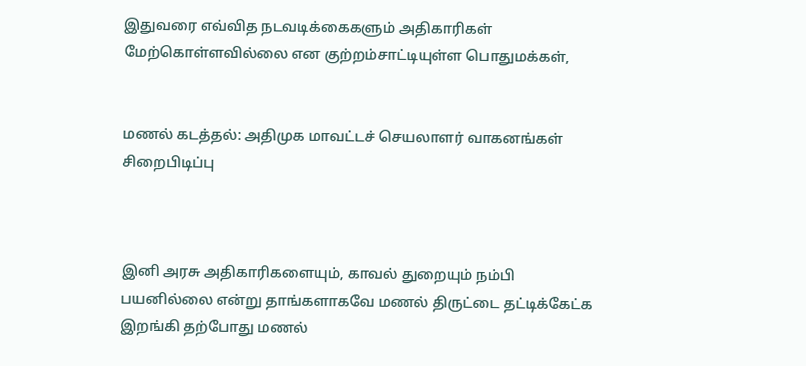இதுவரை எவ்வித நடவடிக்கைகளும் அதிகாரிகள் மேற்கொள்ளவில்லை என குற்றம்சாட்டியுள்ள பொதுமக்கள்,


மணல் கடத்தல்: அதிமுக மாவட்டச் செயலாளர் வாகனங்கள் சிறைபிடிப்பு



இனி அரசு அதிகாரிகளையும், காவல் துறையும் நம்பி பயனில்லை என்று தாங்களாகவே மணல் திருட்டை தட்டிக்கேட்க இறங்கி தற்போது மணல்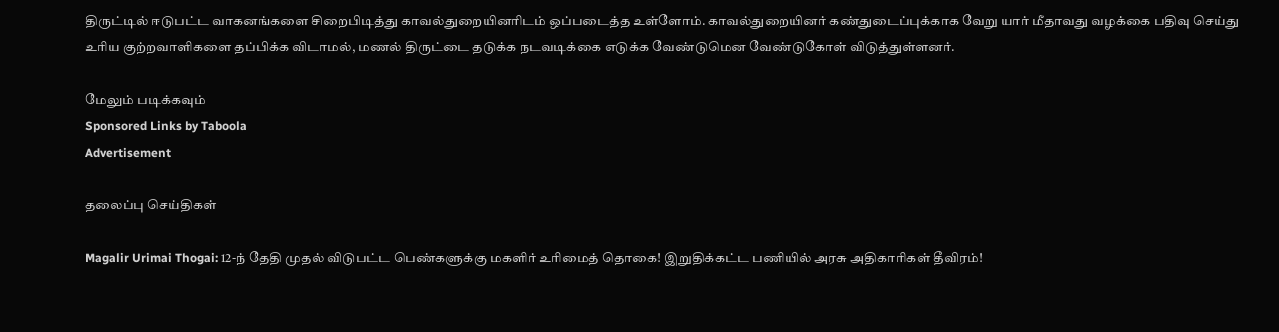திருட்டில் ஈடுபட்ட வாகனங்களை சிறைபிடித்து காவல்துறையினரிடம் ஒப்படைத்த உள்ளோம். காவல்துறையினர் கண்துடைப்புக்காக வேறு யார் மீதாவது வழக்கை பதிவு செய்து உரிய குற்றவாளிகளை தப்பிக்க விடாமல், மணல் திருட்டை தடுக்க நடவடிக்கை எடுக்க வேண்டுமென வேண்டுகோள் விடுத்துள்ளனர்.

மேலும் படிக்கவும்
Sponsored Links by Taboola
Advertisement

தலைப்பு செய்திகள்

Magalir Urimai Thogai: 12-ந் தேதி முதல் விடுபட்ட பெண்களுக்கு மகளிர் உரிமைத் தொகை! இறுதிக்கட்ட பணியில் அரசு அதிகாரிகள் தீவிரம்!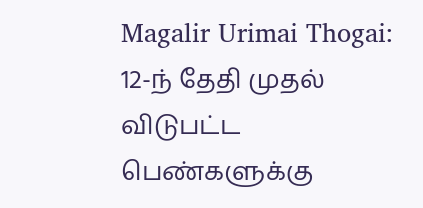Magalir Urimai Thogai: 12-ந் தேதி முதல் விடுபட்ட பெண்களுக்கு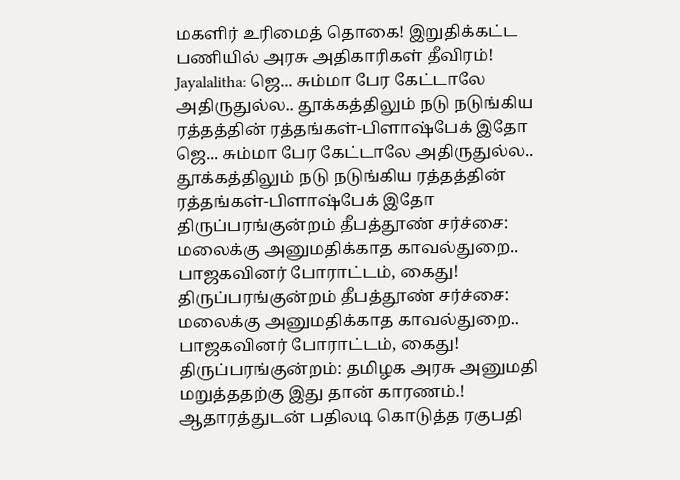மகளிர் உரிமைத் தொகை! இறுதிக்கட்ட பணியில் அரசு அதிகாரிகள் தீவிரம்!
Jayalalitha: ஜெ... சும்மா பேர கேட்டாலே அதிருதுல்ல.. தூக்கத்திலும் நடு நடுங்கிய ரத்தத்தின் ரத்தங்கள்-பிளாஷ்பேக் இதோ
ஜெ... சும்மா பேர கேட்டாலே அதிருதுல்ல.. தூக்கத்திலும் நடு நடுங்கிய ரத்தத்தின் ரத்தங்கள்-பிளாஷ்பேக் இதோ
திருப்பரங்குன்றம் தீபத்தூண் சர்ச்சை: மலைக்கு அனுமதிக்காத காவல்துறை.. பாஜகவினர் போராட்டம், கைது!
திருப்பரங்குன்றம் தீபத்தூண் சர்ச்சை: மலைக்கு அனுமதிக்காத காவல்துறை.. பாஜகவினர் போராட்டம், கைது!
திருப்பரங்குன்றம்: தமிழக அரசு அனுமதி மறுத்ததற்கு இது தான் காரணம்.! ஆதாரத்துடன் பதிலடி கொடுத்த ரகுபதி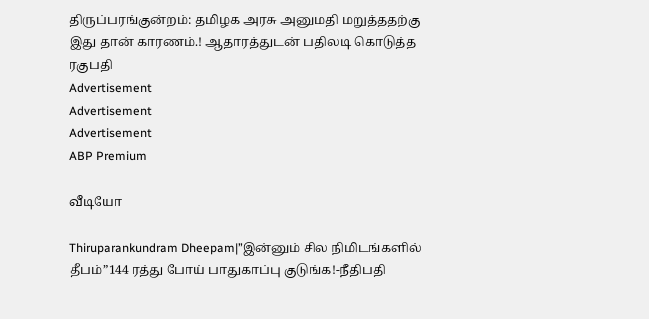திருப்பரங்குன்றம்: தமிழக அரசு அனுமதி மறுத்ததற்கு இது தான் காரணம்.! ஆதாரத்துடன் பதிலடி கொடுத்த ரகுபதி
Advertisement
Advertisement
Advertisement
ABP Premium

வீடியோ

Thiruparankundram Dheepam|”இன்னும் சில நிமிடங்களில் தீபம்”144 ரத்து போய் பாதுகாப்பு குடுங்க!-நீதிபதி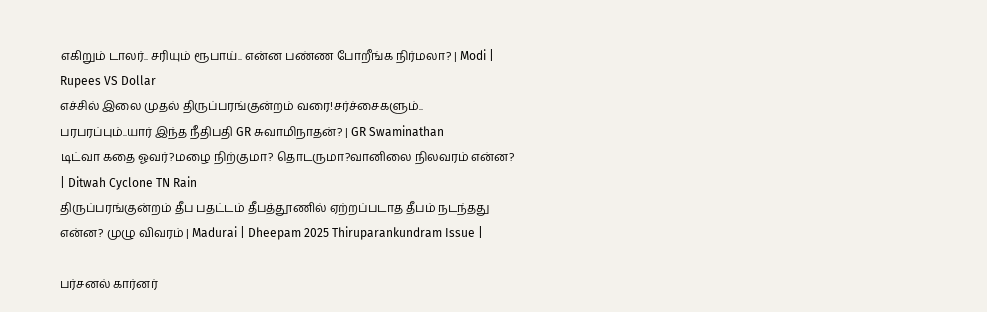எகிறும் டாலர்.. சரியும் ரூபாய்.. என்ன பண்ண போறீங்க நிர்மலா? | Modi | Rupees VS Dollar
எச்சில் இலை முதல் திருப்பரங்குன்றம் வரை!சர்ச்சைகளும்.. பரபரப்பும்..யார் இந்த நீதிபதி GR சுவாமிநாதன்? | GR Swaminathan
டிட்வா கதை ஓவர்?மழை நிற்குமா? தொடருமா?வானிலை நிலவரம் என்ன? | Ditwah Cyclone TN Rain
திருப்பரங்குன்றம் தீப பதட்டம் தீபத்தூணில் ஏற்றப்படாத தீபம் நடந்தது என்ன? முழு விவரம் | Madurai | Dheepam 2025 Thiruparankundram Issue |

பர்சனல் கார்னர்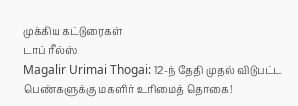முக்கிய கட்டுரைகள்
டாப் ரீல்ஸ்
Magalir Urimai Thogai: 12-ந் தேதி முதல் விடுபட்ட பெண்களுக்கு மகளிர் உரிமைத் தொகை!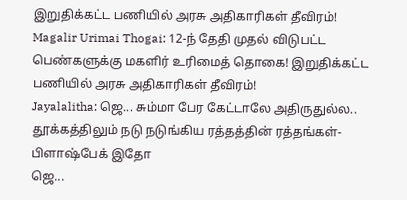இறுதிக்கட்ட பணியில் அரசு அதிகாரிகள் தீவிரம்!
Magalir Urimai Thogai: 12-ந் தேதி முதல் விடுபட்ட பெண்களுக்கு மகளிர் உரிமைத் தொகை! இறுதிக்கட்ட பணியில் அரசு அதிகாரிகள் தீவிரம்!
Jayalalitha: ஜெ... சும்மா பேர கேட்டாலே அதிருதுல்ல.. தூக்கத்திலும் நடு நடுங்கிய ரத்தத்தின் ரத்தங்கள்-பிளாஷ்பேக் இதோ
ஜெ...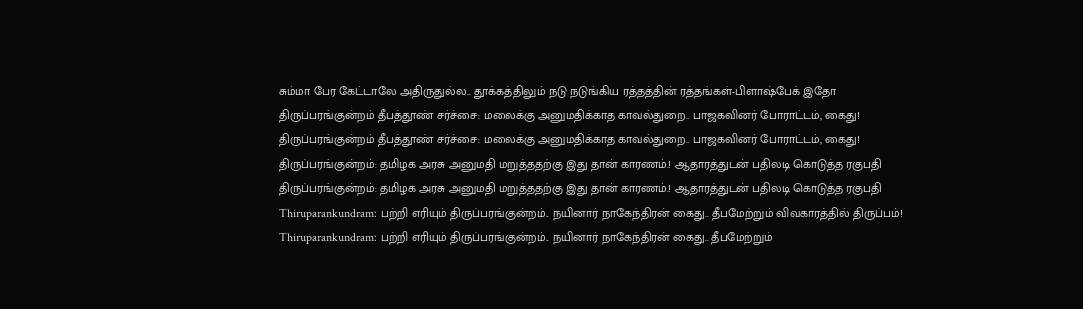சும்மா பேர கேட்டாலே அதிருதுல்ல.. தூக்கத்திலும் நடு நடுங்கிய ரத்தத்தின் ரத்தங்கள்-பிளாஷ்பேக் இதோ
திருப்பரங்குன்றம் தீபத்தூண் சர்ச்சை: மலைக்கு அனுமதிக்காத காவல்துறை.. பாஜகவினர் போராட்டம், கைது!
திருப்பரங்குன்றம் தீபத்தூண் சர்ச்சை: மலைக்கு அனுமதிக்காத காவல்துறை.. பாஜகவினர் போராட்டம், கைது!
திருப்பரங்குன்றம்: தமிழக அரசு அனுமதி மறுத்ததற்கு இது தான் காரணம்.! ஆதாரத்துடன் பதிலடி கொடுத்த ரகுபதி
திருப்பரங்குன்றம்: தமிழக அரசு அனுமதி மறுத்ததற்கு இது தான் காரணம்.! ஆதாரத்துடன் பதிலடி கொடுத்த ரகுபதி
Thiruparankundram: பற்றி எரியும் திருப்பரங்குன்றம்.. நயினார் நாகேந்திரன் கைது.. தீபமேற்றும் விவகாரத்தில் திருப்பம்!
Thiruparankundram: பற்றி எரியும் திருப்பரங்குன்றம்.. நயினார் நாகேந்திரன் கைது.. தீபமேற்றும்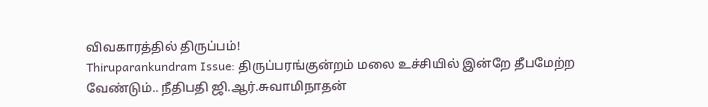விவகாரத்தில் திருப்பம்!
Thiruparankundram Issue: திருப்பரங்குன்றம் மலை உச்சியில் இன்றே தீபமேற்ற வேண்டும்.. நீதிபதி ஜி.ஆர்.சுவாமிநாதன்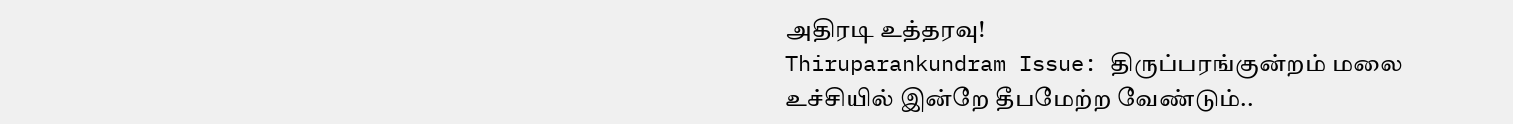அதிரடி உத்தரவு!
Thiruparankundram Issue: திருப்பரங்குன்றம் மலை உச்சியில் இன்றே தீபமேற்ற வேண்டும்..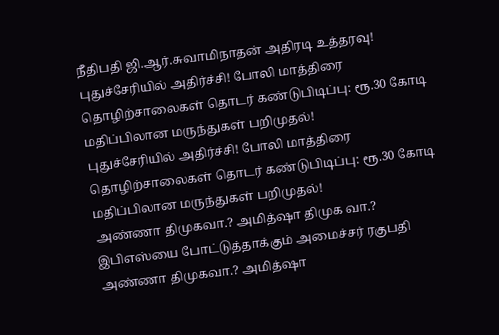நீதிபதி ஜி.ஆர்.சுவாமிநாதன் அதிரடி உத்தரவு!
புதுச்சேரியில் அதிர்ச்சி! போலி மாத்திரை தொழிற்சாலைகள் தொடர் கண்டுபிடிப்பு: ரூ.30 கோடி மதிப்பிலான மருந்துகள் பறிமுதல்!
புதுச்சேரியில் அதிர்ச்சி! போலி மாத்திரை தொழிற்சாலைகள் தொடர் கண்டுபிடிப்பு: ரூ.30 கோடி மதிப்பிலான மருந்துகள் பறிமுதல்!
அண்ணா திமுகவா.? அமித்ஷா திமுக வா.? இபிஎஸ்யை போட்டுத்தாக்கும் அமைச்சர் ரகுபதி
அண்ணா திமுகவா.? அமித்ஷா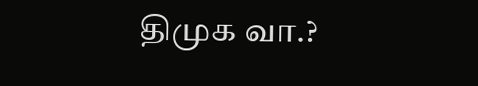திமுக வா.?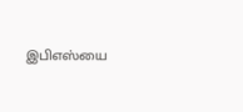இபிஎஸ்யை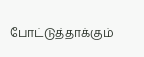போட்டுத்தாக்கும்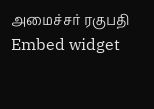அமைச்சர் ரகுபதி
Embed widget